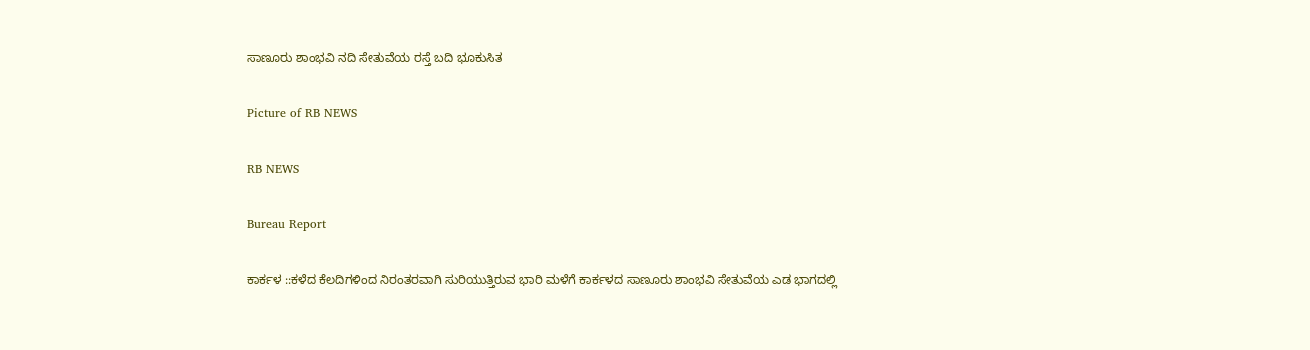ಸಾಣೂರು ಶಾಂಭವಿ ನದಿ ಸೇತುವೆಯ ರಸ್ತೆ ಬದಿ ಭೂಕುಸಿತ

Picture of RB NEWS

RB NEWS

Bureau Report

ಕಾರ್ಕಳ ::ಕಳೆದ ಕೆಲದಿಗಳಿಂದ ನಿರಂತರವಾಗಿ ಸುರಿಯುತ್ತಿರುವ ಭಾರಿ ಮಳೆಗೆ ಕಾರ್ಕಳದ ಸಾಣೂರು ಶಾಂಭವಿ ಸೇತುವೆಯ ಎಡ ಭಾಗದಲ್ಲಿ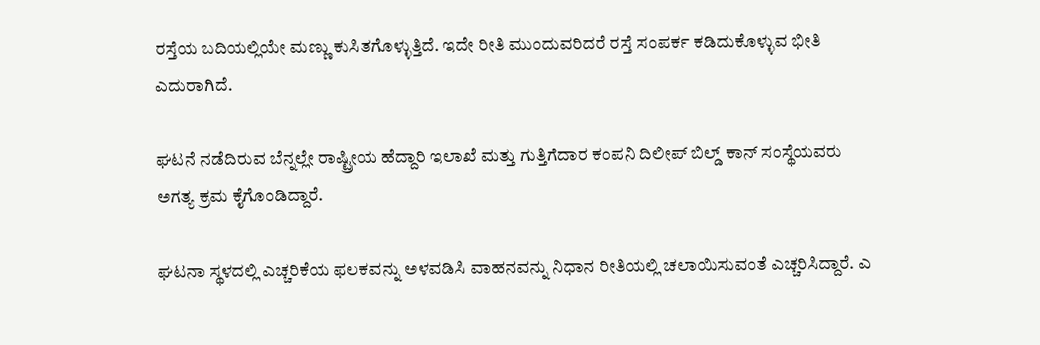ರಸ್ತೆಯ ಬದಿಯಲ್ಲಿಯೇ ಮಣ್ಣು ಕುಸಿತಗೊಳ್ಳುತ್ತಿದೆ. ಇದೇ ರೀತಿ ಮುಂದುವರಿದರೆ ರಸ್ತೆ ಸಂಪರ್ಕ ಕಡಿದುಕೊಳ್ಳುವ ಭೀತಿ ಎದುರಾಗಿದೆ.

ಘಟನೆ ನಡೆದಿರುವ ಬೆನ್ನಲ್ಲೇ ರಾಷ್ಟ್ರೀಯ ಹೆದ್ದಾರಿ ಇಲಾಖೆ ಮತ್ತು ಗುತ್ತಿಗೆದಾರ ಕಂಪನಿ ದಿಲೀಪ್ ಬಿಲ್ಡ್ ಕಾನ್ ಸಂಸ್ಥೆಯವರು ಅಗತ್ಯ ಕ್ರಮ ಕೈಗೊಂಡಿದ್ದಾರೆ.

ಘಟನಾ ಸ್ಥಳದಲ್ಲಿ ಎಚ್ಚರಿಕೆಯ ಫಲಕವನ್ನು ಅಳವಡಿಸಿ ವಾಹನವನ್ನು ನಿಧಾನ ರೀತಿಯಲ್ಲಿ ಚಲಾಯಿಸುವಂತೆ ಎಚ್ಚರಿಸಿದ್ದಾರೆ. ಎ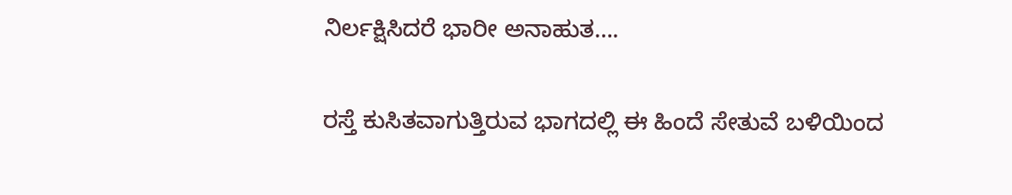ನಿರ್ಲಕ್ಷಿಸಿದರೆ ಭಾರೀ ಅನಾಹುತ….

ರಸ್ತೆ ಕುಸಿತವಾಗುತ್ತಿರುವ ಭಾಗದಲ್ಲಿ ಈ ಹಿಂದೆ ಸೇತುವೆ ಬಳಿಯಿಂದ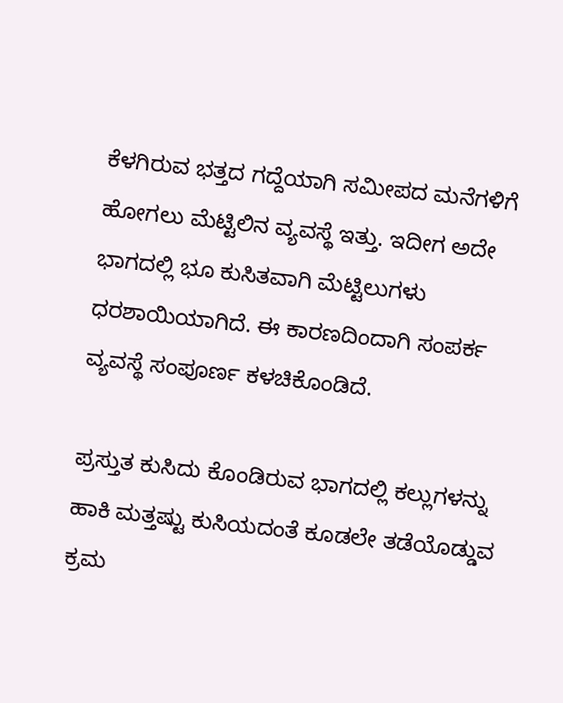ಕೆಳಗಿರುವ ಭತ್ತದ ಗದ್ದೆಯಾಗಿ ಸಮೀಪದ ಮನೆಗಳಿಗೆ ಹೋಗಲು ಮೆಟ್ಟಿಲಿನ ವ್ಯವಸ್ಥೆ ಇತ್ತು. ಇದೀಗ ಅದೇ ಭಾಗದಲ್ಲಿ ಭೂ ಕುಸಿತವಾಗಿ ಮೆಟ್ಟಿಲುಗಳು ಧರಶಾಯಿಯಾಗಿದೆ. ಈ ಕಾರಣದಿಂದಾಗಿ ಸಂಪರ್ಕ ವ್ಯವಸ್ಥೆ ಸಂಪೂರ್ಣ ಕಳಚಿಕೊಂಡಿದೆ.

ಪ್ರಸ್ತುತ ಕುಸಿದು ಕೊಂಡಿರುವ ಭಾಗದಲ್ಲಿ ಕಲ್ಲುಗಳನ್ನು ಹಾಕಿ ಮತ್ತಷ್ಟು ಕುಸಿಯದಂತೆ ಕೂಡಲೇ ತಡೆಯೊಡ್ಡುವ ಕ್ರಮ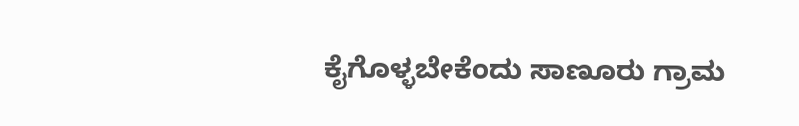ಕೈಗೊಳ್ಳಬೇಕೆಂದು ಸಾಣೂರು ಗ್ರಾಮ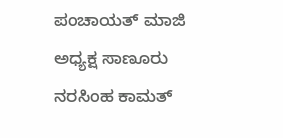ಪಂಚಾಯತ್ ಮಾಜಿ ಅಧ್ಯಕ್ಷ ಸಾಣೂರು ನರಸಿಂಹ ಕಾಮತ್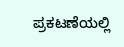ಪ್ರಕಟಣೆಯಲ್ಲಿ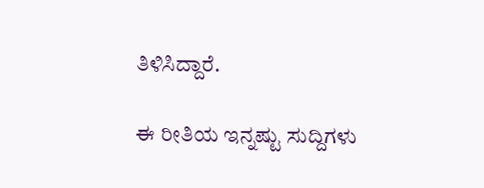ತಿಳಿಸಿದ್ದಾರೆ.

ಈ ರೀತಿಯ ಇನ್ನಷ್ಟು ಸುದ್ದಿಗಳು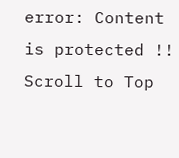error: Content is protected !!
Scroll to Top